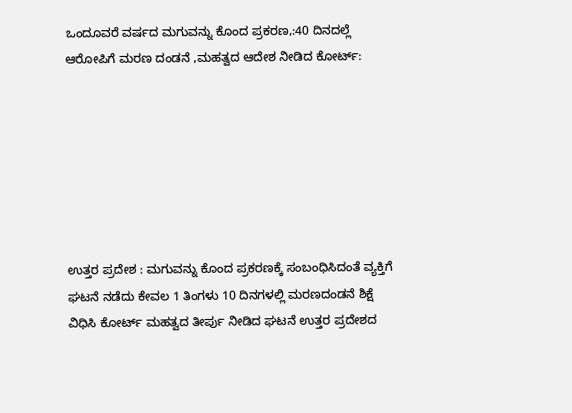ಒಂದೂವರೆ ವರ್ಷದ ಮಗುವನ್ನು ಕೊಂದ ಪ್ರಕರಣ,:40 ದಿನದಲ್ಲೆ ಆರೋಪಿಗೆ ಮರಣ ದಂಡನೆ ,ಮಹತ್ವದ ಆದೇಶ ನೀಡಿದ ಕೋರ್ಟ್:







ಉತ್ತರ ಪ್ರದೇಶ : ಮಗುವನ್ನು ಕೊಂದ ಪ್ರಕರಣಕ್ಕೆ ಸಂಬಂಧಿಸಿದಂತೆ ವ್ಯಕ್ತಿಗೆ ಘಟನೆ ನಡೆದು ಕೇವಲ 1 ತಿಂಗಳು 10 ದಿನಗಳಲ್ಲಿ ಮರಣದಂಡನೆ ಶಿಕ್ಷೆ ವಿಧಿಸಿ ಕೋರ್ಟ್ ಮಹತ್ವದ ತೀರ್ಪು ನೀಡಿದ ಘಟನೆ ಉತ್ತರ ಪ್ರದೇಶದ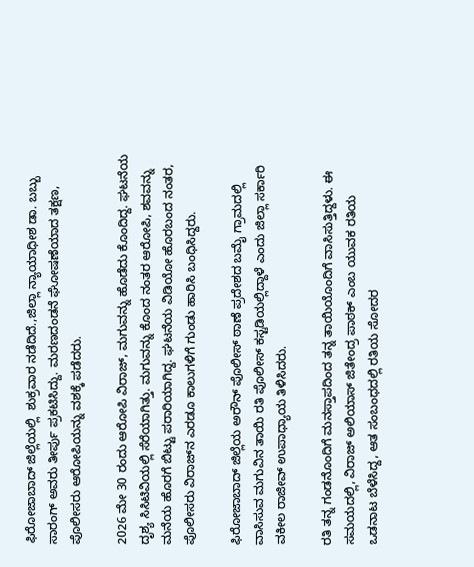ಫಿರೋಜಾಬಾದ್ ಜಿಲ್ಲೆಯಲ್ಲಿ  ಶುಕ್ರವಾರ ನಡೆದಿದೆ.,ಜಿಲ್ಲಾ ನ್ಯಾಯಾಧೀಶ ಡಾ. ಬಬ್ಬು ಸಾರಂಗ್ ಅವರು ತೀರ್ಪು ಪ್ರಕಟಿಸಿದ್ದು. ಮರಣದಂಡನೆ ಘೋಷಣೆಯಾದ ತಕ್ಷಣ, ಪೊಲೀಸರು ಆರೋಪಿಯನ್ನು ವಶಕ್ಕೆ ಪಡೆದರು.

2026 ಮೇ 30 ರಂದು ಆರೋಪಿ ವಿರಾಜ್, ಮಗುವನ್ನು ಹೊಡೆದು ಕೊಂದಿದ್ದ. ಘಟನೆಯ ದೃಶ್ಯ ಸಿಸಿಟಿವಿಯಲ್ಲಿ ಸೆರೆಯಾಗಿತ್ತು. ಮಗುವನ್ನು ಕೊಂದ ನಂತರ ಆರೋಪಿ, ಶವವನ್ನು ಮನೆಯ ಹೊರಗೆ ಬಿಟ್ಟು ಪರಾರಿಯಾಗಿದ್ದ. ಘಟನೆಯ ವಿಡಿಯೋ ಹೊರಬಂದ ನಂತರ, ಪೊಲೀಸರು ವಿರಾಜ್‌ನ ಎರಡೂ ಕಾಲುಗಳಿಗೆ ಗುಂಡು ಹಾರಿಸಿ ಬಂಧಿಸಿದ್ದರು.

ಫಿರೋಜಾಬಾದ್ ಜಿಲ್ಲೆಯ ಅರೌನ್ ಪೊಲೀಸ್ ಠಾಣೆ ಪ್ರದೇಶದ ಬಮೈ ಗ್ರಾಮದಲ್ಲಿ ವಾಸಿಸುವ ಮಗುವಿನ ತಾಯಿ ರತಿ ಪೊಲೀಸ್ ಕಸ್ಟಡಿಯಲ್ಲಿದ್ದಾಳೆ ಎಂದು ಜಿಲ್ಲಾ ಸರ್ಕಾರಿ ವಕೀಲ ರಾಜೀವ್ ಉಪಾಧ್ಯಾಯ ತಿಳಿಸಿದರು.

ರತಿ ತನ್ನ ಗಂಡನೊಂದಿಗೆ ಮನಸ್ತಾಪದಿಂದ ತನ್ನ ತಾಯಿಯೊಂದಿಗೆ ವಾಸಿಸುತ್ತಿದ್ದಳು. ಈ ಸಮಯದಲ್ಲಿ, ವಿರಾಜ್ ಅಲಿಯಾಸ್ ಜಿತೇಂದ್ರ ಪಾಠಕ್ ಎಂಬ ಯುವಕ ರತಿಯ ಒಡನಾಟ ಬೆಳೆಸಿದ್ದ, ಆತ ಸಂಬಂಧದಲ್ಲಿ ರತಿಯ ಸೋದರ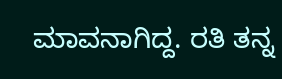ಮಾವನಾಗಿದ್ದ. ರತಿ ತನ್ನ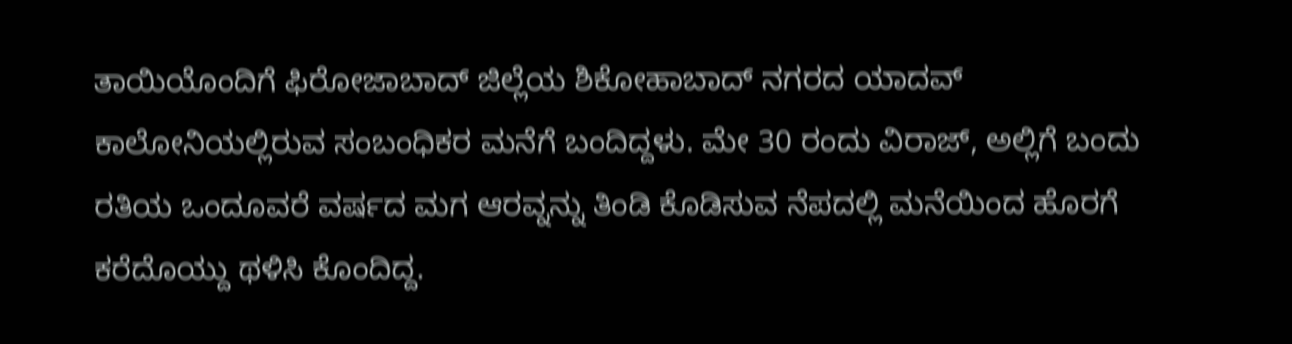ತಾಯಿಯೊಂದಿಗೆ ಫಿರೋಜಾಬಾದ್ ಜಿಲ್ಲೆಯ ಶಿಕೋಹಾಬಾದ್ ನಗರದ ಯಾದವ್ ಕಾಲೋನಿಯಲ್ಲಿರುವ ಸಂಬಂಧಿಕರ ಮನೆಗೆ ಬಂದಿದ್ದಳು. ಮೇ 30 ರಂದು ವಿರಾಜ್, ಅಲ್ಲಿಗೆ ಬಂದು ರತಿಯ ಒಂದೂವರೆ ವರ್ಷದ ಮಗ ಆರವ್ನನ್ನು ತಿಂಡಿ ಕೊಡಿಸುವ ನೆಪದಲ್ಲಿ ಮನೆಯಿಂದ ಹೊರಗೆ ಕರೆದೊಯ್ದು ಥಳಿಸಿ ಕೊಂದಿದ್ದ.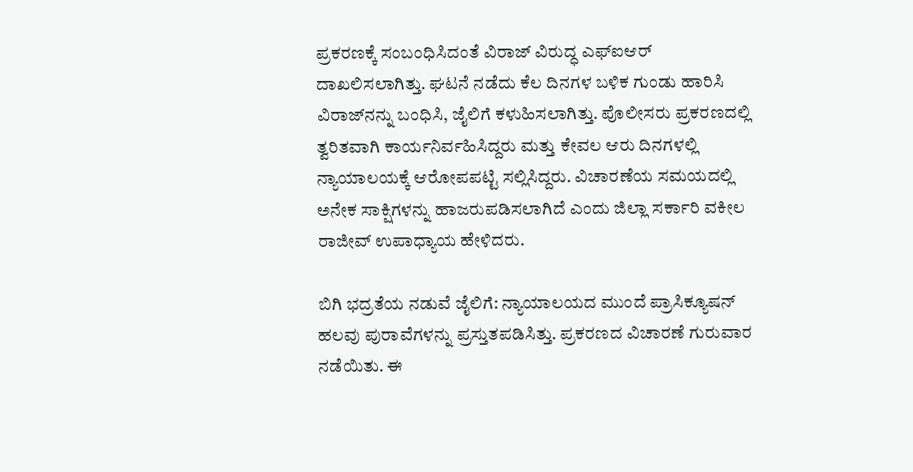ಪ್ರಕರಣಕ್ಕೆ ಸಂಬಂಧಿಸಿದಂತೆ ವಿರಾಜ್ ವಿರುದ್ಧ ಎಫ್‌ಐಆರ್ ದಾಖಲಿಸಲಾಗಿತ್ತು. ಘಟನೆ ನಡೆದು ಕೆಲ ದಿನಗಳ ಬಳಿಕ ಗುಂಡು ಹಾರಿಸಿ ವಿರಾಜ್‌ನನ್ನು ಬಂಧಿಸಿ, ಜೈಲಿಗೆ ಕಳುಹಿಸಲಾಗಿತ್ತು. ಪೊಲೀಸರು ಪ್ರಕರಣದಲ್ಲಿ ತ್ವರಿತವಾಗಿ ಕಾರ್ಯನಿರ್ವಹಿಸಿದ್ದರು ಮತ್ತು ಕೇವಲ ಆರು ದಿನಗಳಲ್ಲಿ ನ್ಯಾಯಾಲಯಕ್ಕೆ ಆರೋಪಪಟ್ಟಿ ಸಲ್ಲಿಸಿದ್ದರು. ವಿಚಾರಣೆಯ ಸಮಯದಲ್ಲಿ ಅನೇಕ ಸಾಕ್ಷಿಗಳನ್ನು ಹಾಜರುಪಡಿಸಲಾಗಿದೆ ಎಂದು ಜಿಲ್ಲಾ ಸರ್ಕಾರಿ ವಕೀಲ ರಾಜೀವ್ ಉಪಾಧ್ಯಾಯ ಹೇಳಿದರು.

ಬಿಗಿ ಭದ್ರತೆಯ ನಡುವೆ ಜೈಲಿಗೆ: ನ್ಯಾಯಾಲಯದ ಮುಂದೆ ಪ್ರಾಸಿಕ್ಯೂಷನ್‌ ಹಲವು ಪುರಾವೆಗಳನ್ನು ಪ್ರಸ್ತುತಪಡಿಸಿತ್ತು. ಪ್ರಕರಣದ ವಿಚಾರಣೆ ಗುರುವಾರ ನಡೆಯಿತು. ಈ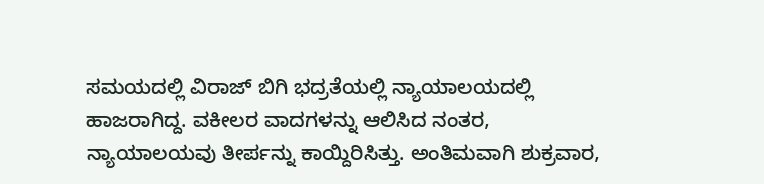ಸಮಯದಲ್ಲಿ ವಿರಾಜ್ ಬಿಗಿ ಭದ್ರತೆಯಲ್ಲಿ ನ್ಯಾಯಾಲಯದಲ್ಲಿ ಹಾಜರಾಗಿದ್ದ. ವಕೀಲರ ವಾದಗಳನ್ನು ಆಲಿಸಿದ ನಂತರ, ನ್ಯಾಯಾಲಯವು ತೀರ್ಪನ್ನು ಕಾಯ್ದಿರಿಸಿತ್ತು. ಅಂತಿಮವಾಗಿ ಶುಕ್ರವಾರ,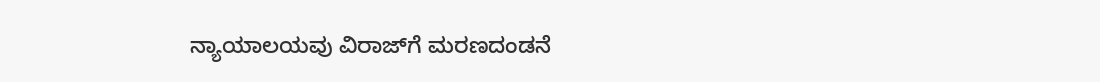ನ್ಯಾಯಾಲಯವು ವಿರಾಜ್‌ಗೆ ಮರಣದಂಡನೆ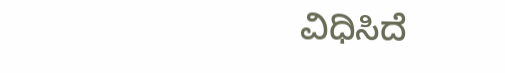ವಿಧಿಸಿದೆ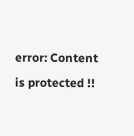error: Content is protected !!